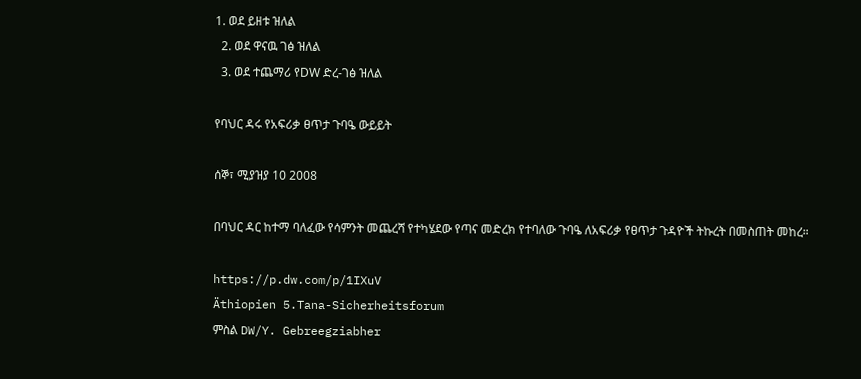1. ወደ ይዘቱ ዝለል
  2. ወደ ዋናዉ ገፅ ዝለል
  3. ወደ ተጨማሪ የDW ድረ-ገፅ ዝለል

የባህር ዳሩ የአፍሪቃ ፀጥታ ጉባዔ ውይይት

ሰኞ፣ ሚያዝያ 10 2008

በባህር ዳር ከተማ ባለፈው የሳምንት መጨረሻ የተካሄደው የጣና መድረክ የተባለው ጉባዔ ለአፍሪቃ የፀጥታ ጉዳዮች ትኩረት በመስጠት መከረ።

https://p.dw.com/p/1IXuV
Äthiopien 5.Tana-Sicherheitsforum
ምስል DW/Y. Gebreegziabher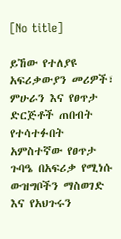[No title]

ይኸው የተለያዩ አፍሪቃውያን መሪዎች፣ ምሁራን እና የፀጥታ ድርጅቶች ጠበብት የተሳተፉበት አምስተኛው የፀጥታ ጉባዔ በአፍሪቃ የሚነሱ ውዝግቦችን ማስወገድ እና የአህጉሩን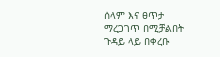ሰላም እና ፀጥታ ማረጋገጥ በሚቻልበት ጉዳይ ላይ በቀረቡ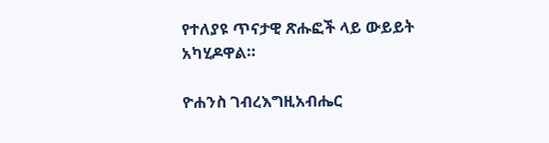የተለያዩ ጥናታዊ ጽሑፎች ላይ ውይይት አካሂዶዋል።

ዮሐንስ ገብረእግዚአብሔር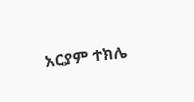አርያም ተክሌ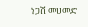ነጋሽ መሀመድ